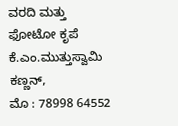ವರದಿ ಮತ್ತು ಫೋಟೋ ಕೃಪೆ
ಕೆ.ಎಂ.ಮುತ್ತುಸ್ವಾಮಿ ಕಣ್ಣನ್,
ಮೊ : 78998 64552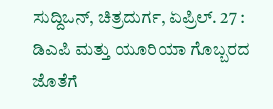ಸುದ್ದಿಒನ್, ಚಿತ್ರದುರ್ಗ, ಏಪ್ರಿಲ್. 27 : ಡಿಎಪಿ ಮತ್ತು ಯೂರಿಯಾ ಗೊಬ್ಬರದ ಜೊತೆಗೆ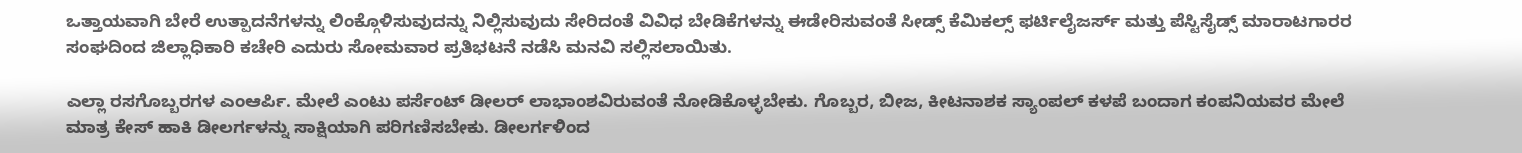ಒತ್ತಾಯವಾಗಿ ಬೇರೆ ಉತ್ಪಾದನೆಗಳನ್ನು ಲಿಂಕ್ಗೊಳಿಸುವುದನ್ನು ನಿಲ್ಲಿಸುವುದು ಸೇರಿದಂತೆ ವಿವಿಧ ಬೇಡಿಕೆಗಳನ್ನು ಈಡೇರಿಸುವಂತೆ ಸೀಡ್ಸ್ ಕೆಮಿಕಲ್ಸ್ ಫರ್ಟಿಲೈಜರ್ಸ್ ಮತ್ತು ಪೆಸ್ಟಿಸೈಡ್ಸ್ ಮಾರಾಟಗಾರರ ಸಂಘದಿಂದ ಜಿಲ್ಲಾಧಿಕಾರಿ ಕಚೇರಿ ಎದುರು ಸೋಮವಾರ ಪ್ರತಿಭಟನೆ ನಡೆಸಿ ಮನವಿ ಸಲ್ಲಿಸಲಾಯಿತು.

ಎಲ್ಲಾ ರಸಗೊಬ್ಬರಗಳ ಎಂಆರ್ಪಿ. ಮೇಲೆ ಎಂಟು ಪರ್ಸೆಂಟ್ ಡೀಲರ್ ಲಾಭಾಂಶವಿರುವಂತೆ ನೋಡಿಕೊಳ್ಳಬೇಕು. ಗೊಬ್ಬರ, ಬೀಜ, ಕೀಟನಾಶಕ ಸ್ಯಾಂಪಲ್ ಕಳಪೆ ಬಂದಾಗ ಕಂಪನಿಯವರ ಮೇಲೆ ಮಾತ್ರ ಕೇಸ್ ಹಾಕಿ ಡೀಲರ್ಗಳನ್ನು ಸಾಕ್ಷಿಯಾಗಿ ಪರಿಗಣಿಸಬೇಕು. ಡೀಲರ್ಗಳಿಂದ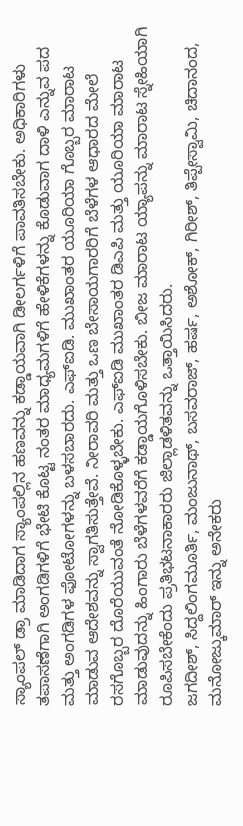ಸ್ಯಾಂಪಲ್ ಡ್ರಾ ಮಾಡಿದಾಗ ಸ್ಯಾಂಪಲ್ಲಿನ ಹಣವನ್ನು ಕಡ್ಡಾಯವಾಗಿ ಡೀಲರ್ಗಳಿಗೆ ಪಾವತಿಸಬೇಕು. ಅಧಿಕಾರಿಗಳು ತಪಾಸಣೆಗಾಗಿ ಅಂಗಡಿಗಳಿಗೆ ಭೇಟಿ ಕೊಟ್ಟ ನಂತರ ಮಾಧ್ಯಮಗಳಿಗೆ ಹೇಳಿಕೆಗಳನ್ನು ಕೊಡುವಾಗ ದಾಳಿ ಎನ್ನುವ ಪದ ಮತ್ತು ಅಂಗಡಿಗಳ ಫೋಟೋಗಳನ್ನು ಬಳಸಬಾರದು. ಎಫ್ಐಡಿ. ಮುಖಾಂತರ ಯೂರಿಯಾ ಗೊಬ್ಬರ ಮಾರಾಟ ಮಾಡುವ ಆದೇಶವನ್ನು ಸ್ವಾಗತಿಸುತ್ತೇವೆ. ನೀರಾವರಿ ಮತ್ತು ಒಣ ಬೇಸಾಯಗಾರರಿಗೆ ಬೆಳೆಗಳ ಆಧಾರದ ಮೇಲೆ ರಸಗೊಬ್ಬರ ದೊರೆಯುವಂತೆ ನೋಡಿಕೊಳ್ಳಬೇಕು. ಎಫ್ಐಡಿ ಮುಖಾಂತರ ಡಿಎಪಿ ಮತ್ತು ಯೂರಿಯಾ ಮಾರಾಟ ಮಾಡುವುದನ್ನು ಹಿಂಗಾರು ಬೆಳೆಗಳವರೆಗೆ ಕಡ್ಡಾಯಗೊಳಿಸಬೇಕು. ಬೀಜ ಮಾರಾಟ ಯ್ಯಾಪನ್ನು ಮಾರಾಟ ಸ್ನೇಹಿಯಾಗಿ ರೂಪಿಸಬೇಕೆಂದು ಪ್ರತಿಭಟನಾಕಾರರು ಜಿಲ್ಲಾಡಳಿತವನ್ನು ಒತ್ತಾಯಿಸಿದರು.
ಜಗದೀಶ್, ಸಿದ್ದಲಿಂಗಮೂರ್ತಿ, ಮಂಜುನಾಥ್, ಬಸವರಾಜ್, ಹರ್ಷ, ಅಶೋಕ್, ಗಿರೀಶ್, ತಿಪ್ಪೇಸ್ವಾಮಿ, ಚಿದಾನಂದ, ಮನೋಜ್ಕುಮಾರ್ ಇನ್ನು ಅನೇಕರು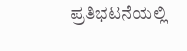ಪ್ರತಿಭಟನೆಯಲ್ಲಿ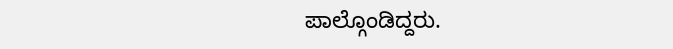ಪಾಲ್ಗೊಂಡಿದ್ದರು.